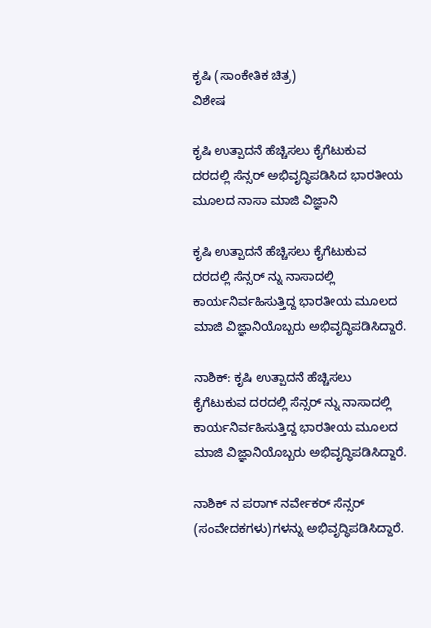ಕೃಷಿ (ಸಾಂಕೇತಿಕ ಚಿತ್ರ)
ವಿಶೇಷ

ಕೃಷಿ ಉತ್ಪಾದನೆ ಹೆಚ್ಚಿಸಲು ಕೈಗೆಟುಕುವ ದರದಲ್ಲಿ ಸೆನ್ಸರ್ ಅಭಿವೃದ್ಧಿಪಡಿಸಿದ ಭಾರತೀಯ ಮೂಲದ ನಾಸಾ ಮಾಜಿ ವಿಜ್ಞಾನಿ

ಕೃಷಿ ಉತ್ಪಾದನೆ ಹೆಚ್ಚಿಸಲು ಕೈಗೆಟುಕುವ ದರದಲ್ಲಿ ಸೆನ್ಸರ್ ನ್ನು ನಾಸಾದಲ್ಲಿ ಕಾರ್ಯನಿರ್ವಹಿಸುತ್ತಿದ್ದ ಭಾರತೀಯ ಮೂಲದ ಮಾಜಿ ವಿಜ್ಞಾನಿಯೊಬ್ಬರು ಅಭಿವೃದ್ಧಿಪಡಿಸಿದ್ದಾರೆ.

ನಾಶಿಕ್: ಕೃಷಿ ಉತ್ಪಾದನೆ ಹೆಚ್ಚಿಸಲು ಕೈಗೆಟುಕುವ ದರದಲ್ಲಿ ಸೆನ್ಸರ್ ನ್ನು ನಾಸಾದಲ್ಲಿ ಕಾರ್ಯನಿರ್ವಹಿಸುತ್ತಿದ್ದ ಭಾರತೀಯ ಮೂಲದ ಮಾಜಿ ವಿಜ್ಞಾನಿಯೊಬ್ಬರು ಅಭಿವೃದ್ಧಿಪಡಿಸಿದ್ದಾರೆ.

ನಾಶಿಕ್ ನ ಪರಾಗ್ ನರ್ವೇಕರ್ ಸೆನ್ಸರ್ (ಸಂವೇದಕಗಳು)ಗಳನ್ನು ಅಭಿವೃದ್ಧಿಪಡಿಸಿದ್ದಾರೆ.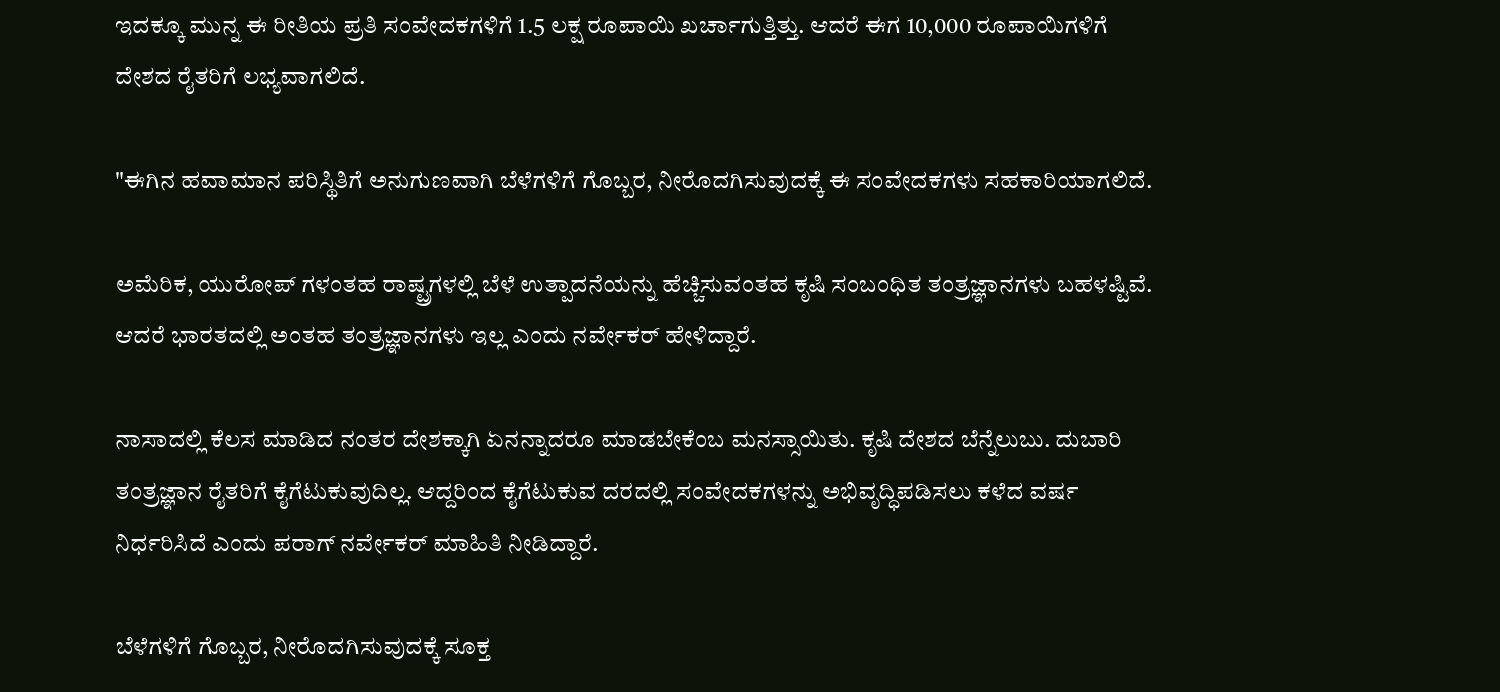ಇದಕ್ಕೂ ಮುನ್ನ ಈ ರೀತಿಯ ಪ್ರತಿ ಸಂವೇದಕಗಳಿಗೆ 1.5 ಲಕ್ಷ ರೂಪಾಯಿ ಖರ್ಚಾಗುತ್ತಿತ್ತು. ಆದರೆ ಈಗ 10,000 ರೂಪಾಯಿಗಳಿಗೆ ದೇಶದ ರೈತರಿಗೆ ಲಭ್ಯವಾಗಲಿದೆ.

"ಈಗಿನ ಹವಾಮಾನ ಪರಿಸ್ಥಿತಿಗೆ ಅನುಗುಣವಾಗಿ ಬೆಳೆಗಳಿಗೆ ಗೊಬ್ಬರ, ನೀರೊದಗಿಸುವುದಕ್ಕೆ ಈ ಸಂವೇದಕಗಳು ಸಹಕಾರಿಯಾಗಲಿದೆ.

ಅಮೆರಿಕ, ಯುರೋಪ್ ಗಳಂತಹ ರಾಷ್ಟ್ರಗಳಲ್ಲಿ ಬೆಳೆ ಉತ್ಪಾದನೆಯನ್ನು ಹೆಚ್ಚಿಸುವಂತಹ ಕೃಷಿ ಸಂಬಂಧಿತ ತಂತ್ರಜ್ಞಾನಗಳು ಬಹಳಷ್ಟಿವೆ. ಆದರೆ ಭಾರತದಲ್ಲಿ ಅಂತಹ ತಂತ್ರಜ್ಞಾನಗಳು ಇಲ್ಲ ಎಂದು ನರ್ವೇಕರ್ ಹೇಳಿದ್ದಾರೆ.

ನಾಸಾದಲ್ಲಿ ಕೆಲಸ ಮಾಡಿದ ನಂತರ ದೇಶಕ್ಕಾಗಿ ಏನನ್ನಾದರೂ ಮಾಡಬೇಕೆಂಬ ಮನಸ್ಸಾಯಿತು. ಕೃಷಿ ದೇಶದ ಬೆನ್ನೆಲುಬು. ದುಬಾರಿ ತಂತ್ರಜ್ಞಾನ ರೈತರಿಗೆ ಕೈಗೆಟುಕುವುದಿಲ್ಲ. ಆದ್ದರಿಂದ ಕೈಗೆಟುಕುವ ದರದಲ್ಲಿ ಸಂವೇದಕಗಳನ್ನು ಅಭಿವೃದ್ಧಿಪಡಿಸಲು ಕಳೆದ ವರ್ಷ ನಿರ್ಧರಿಸಿದೆ ಎಂದು ಪರಾಗ್ ನರ್ವೇಕರ್ ಮಾಹಿತಿ ನೀಡಿದ್ದಾರೆ.

ಬೆಳೆಗಳಿಗೆ ಗೊಬ್ಬರ, ನೀರೊದಗಿಸುವುದಕ್ಕೆ ಸೂಕ್ತ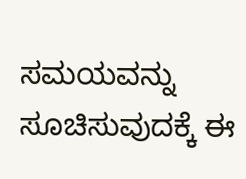ಸಮಯವನ್ನು ಸೂಚಿಸುವುದಕ್ಕೆ ಈ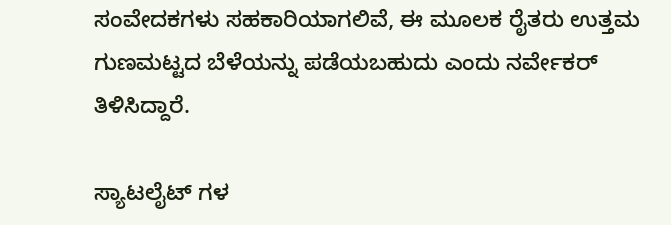ಸಂವೇದಕಗಳು ಸಹಕಾರಿಯಾಗಲಿವೆ, ಈ ಮೂಲಕ ರೈತರು ಉತ್ತಮ ಗುಣಮಟ್ಟದ ಬೆಳೆಯನ್ನು ಪಡೆಯಬಹುದು ಎಂದು ನರ್ವೇಕರ್ ತಿಳಿಸಿದ್ದಾರೆ.

ಸ್ಯಾಟಲೈಟ್ ಗಳ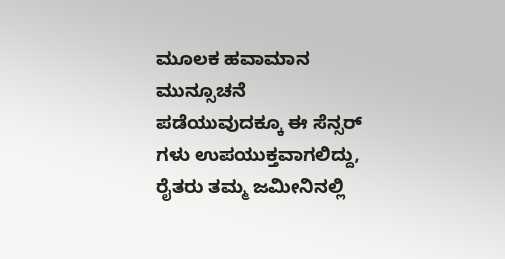ಮೂಲಕ ಹವಾಮಾನ ಮುನ್ಸೂಚನೆ ಪಡೆಯುವುದಕ್ಕೂ ಈ ಸೆನ್ಸರ್ ಗಳು ಉಪಯುಕ್ತವಾಗಲಿದ್ದು, ರೈತರು ತಮ್ಮ ಜಮೀನಿನಲ್ಲಿ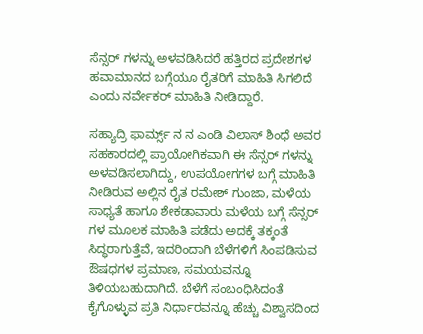ಸೆನ್ಸರ್ ಗಳನ್ನು ಅಳವಡಿಸಿದರೆ ಹತ್ತಿರದ ಪ್ರದೇಶಗಳ ಹವಾಮಾನದ ಬಗ್ಗೆಯೂ ರೈತರಿಗೆ ಮಾಹಿತಿ ಸಿಗಲಿದೆ ಎಂದು ನರ್ವೇಕರ್ ಮಾಹಿತಿ ನೀಡಿದ್ದಾರೆ.

ಸಹ್ಯಾದ್ರಿ ಫಾರ್ಮ್ಸ್ ನ ನ ಎಂಡಿ ವಿಲಾಸ್ ಶಿಂಧೆ ಅವರ ಸಹಕಾರದಲ್ಲಿ ಪ್ರಾಯೋಗಿಕವಾಗಿ ಈ ಸೆನ್ಸರ್ ಗಳನ್ನು ಅಳವಡಿಸಲಾಗಿದ್ದು, ಉಪಯೋಗಗಳ ಬಗ್ಗೆ ಮಾಹಿತಿ ನೀಡಿರುವ ಅಲ್ಲಿನ ರೈತ ರಮೇಶ್ ಗುಂಜಾ, ಮಳೆಯ ಸಾಧ್ಯತೆ ಹಾಗೂ ಶೇಕಡಾವಾರು ಮಳೆಯ ಬಗ್ಗೆ ಸೆನ್ಸರ್ ಗಳ ಮೂಲಕ ಮಾಹಿತಿ ಪಡೆದು ಅದಕ್ಕೆ ತಕ್ಕಂತೆ ಸಿದ್ಧರಾಗುತ್ತೆವೆ, ಇದರಿಂದಾಗಿ ಬೆಳೆಗಳಿಗೆ ಸಿಂಪಡಿಸುವ ಔಷಧಗಳ ಪ್ರಮಾಣ, ಸಮಯವನ್ನೂ ತಿಳಿಯಬಹುದಾಗಿದೆ. ಬೆಳೆಗೆ ಸಂಬಂಧಿಸಿದಂತೆ ಕೈಗೊಳ್ಳುವ ಪ್ರತಿ ನಿರ್ಧಾರವನ್ನೂ ಹೆಚ್ಚು ವಿಶ್ವಾಸದಿಂದ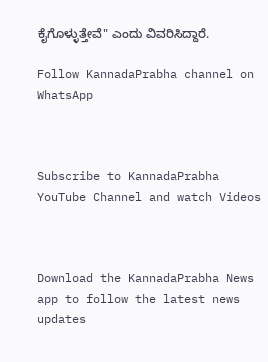ಕೈಗೊಳ್ಳುತ್ತೇವೆ" ಎಂದು ವಿವರಿಸಿದ್ದಾರೆ.

Follow KannadaPrabha channel on WhatsApp



Subscribe to KannadaPrabha YouTube Channel and watch Videos



Download the KannadaPrabha News app to follow the latest news updates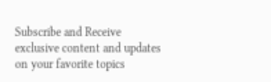Subscribe and Receive exclusive content and updates on your favorite topics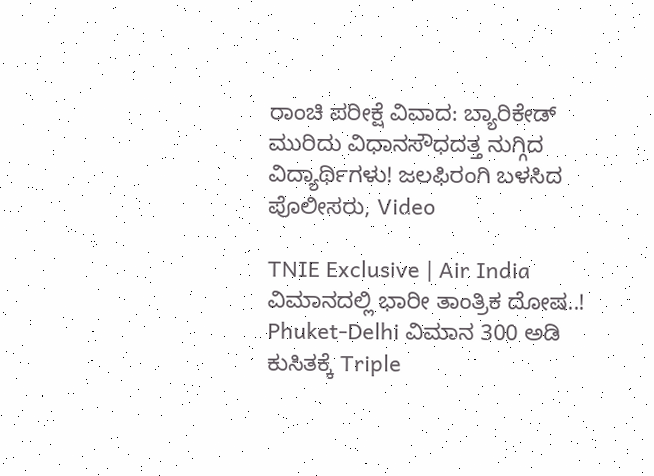ರಾಂಚಿ ಪರೀಕ್ಷೆ ವಿವಾದ: ಬ್ಯಾರಿಕೇಡ್ ಮುರಿದು ವಿಧಾನಸೌಧದತ್ತ ನುಗ್ಗಿದ ವಿದ್ಯಾರ್ಥಿಗಳು! ಜಲಫಿರಂಗಿ ಬಳಸಿದ ಪೊಲೀಸರು, Video

TNIE Exclusive | Air India ವಿಮಾನದಲ್ಲಿ ಭಾರೀ ತಾಂತ್ರಿಕ ದೋಷ..! Phuket-Delhi ವಿಮಾನ 300 ಅಡಿ ಕುಸಿತಕ್ಕೆ Triple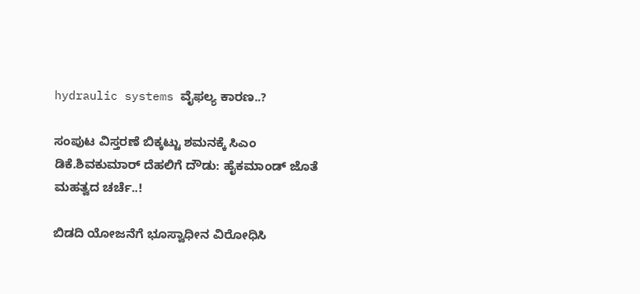hydraulic systems ವೈಫಲ್ಯ ಕಾರಣ..?

ಸಂಪುಟ ವಿಸ್ತರಣೆ ಬಿಕ್ಕಟ್ಟು ಶಮನಕ್ಕೆ ಸಿಎಂ ಡಿಕೆ.ಶಿವಕುಮಾರ್ ದೆಹಲಿಗೆ ದೌಡು: ಹೈಕಮಾಂಡ್‌ ಜೊತೆ ಮಹತ್ವದ ಚರ್ಚೆ..!

ಬಿಡದಿ ಯೋಜನೆಗೆ ಭೂಸ್ವಾಧೀನ ವಿರೋಧಿಸಿ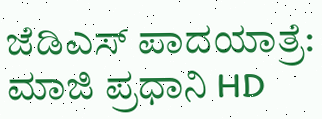ಜೆಡಿಎಸ್ ಪಾದಯಾತ್ರೆ: ಮಾಜಿ ಪ್ರಧಾನಿ HD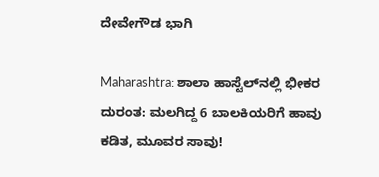ದೇವೇಗೌಡ ಭಾಗಿ

Maharashtra: ಶಾಲಾ ಹಾಸ್ಟೆಲ್‌ನಲ್ಲಿ ಭೀಕರ ದುರಂತ: ಮಲಗಿದ್ದ 6 ಬಾಲಕಿಯರಿಗೆ ಹಾವು ಕಡಿತ, ಮೂವರ ಸಾವು!